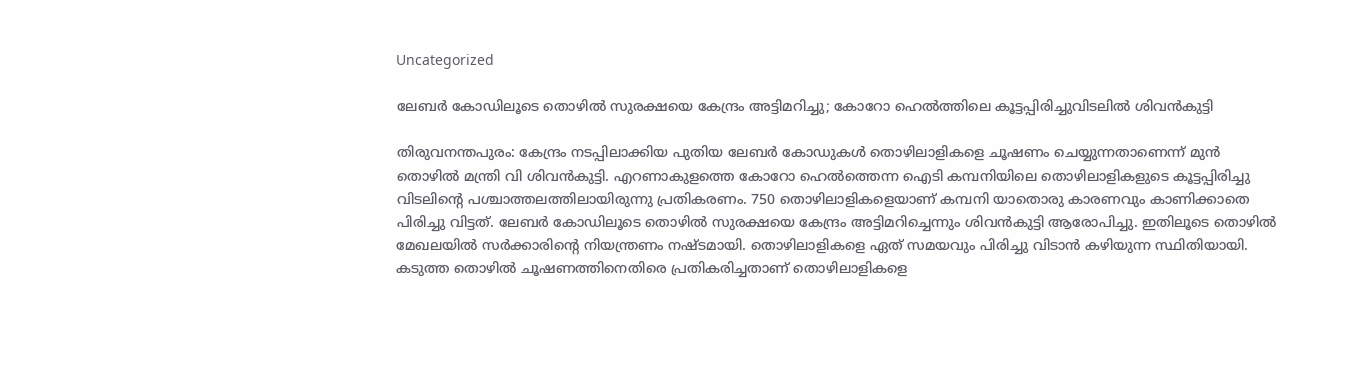Uncategorized

ലേബര്‍ കോഡിലൂടെ തൊഴില്‍ സുരക്ഷയെ കേന്ദ്രം അട്ടിമറിച്ചു; കോറോ ഹെല്‍ത്തിലെ കൂട്ടപ്പിരിച്ചുവിടലില്‍ ശിവന്‍കുട്ടി

തിരുവനന്തപുരം: കേന്ദ്രം നടപ്പിലാക്കിയ പുതിയ ലേബര്‍ കോഡുകള്‍ തൊഴിലാളികളെ ചൂഷണം ചെയ്യുന്നതാണെന്ന് മുന്‍ തൊഴില്‍ മന്ത്രി വി ശിവന്‍കുട്ടി. എറണാകുളത്തെ കോറോ ഹെല്‍ത്തെന്ന ഐടി കമ്പനിയിലെ തൊഴിലാളികളുടെ കൂട്ടപ്പിരിച്ചു വിടലിന്റെ പശ്ചാത്തലത്തിലായിരുന്നു പ്രതികരണം. 750 തൊഴിലാളികളെയാണ് കമ്പനി യാതൊരു കാരണവും കാണിക്കാതെ പിരിച്ചു വിട്ടത്. ലേബര്‍ കോഡിലൂടെ തൊഴില്‍ സുരക്ഷയെ കേന്ദ്രം അട്ടിമറിച്ചെന്നും ശിവന്‍കുട്ടി ആരോപിച്ചു. ഇതിലൂടെ തൊഴില്‍ മേഖലയില്‍ സര്‍ക്കാരിന്റെ നിയന്ത്രണം നഷ്ടമായി. തൊഴിലാളികളെ ഏത് സമയവും പിരിച്ചു വിടാന്‍ കഴിയുന്ന സ്ഥിതിയായി. കടുത്ത തൊഴില്‍ ചൂഷണത്തിനെതിരെ പ്രതികരിച്ചതാണ് തൊഴിലാളികളെ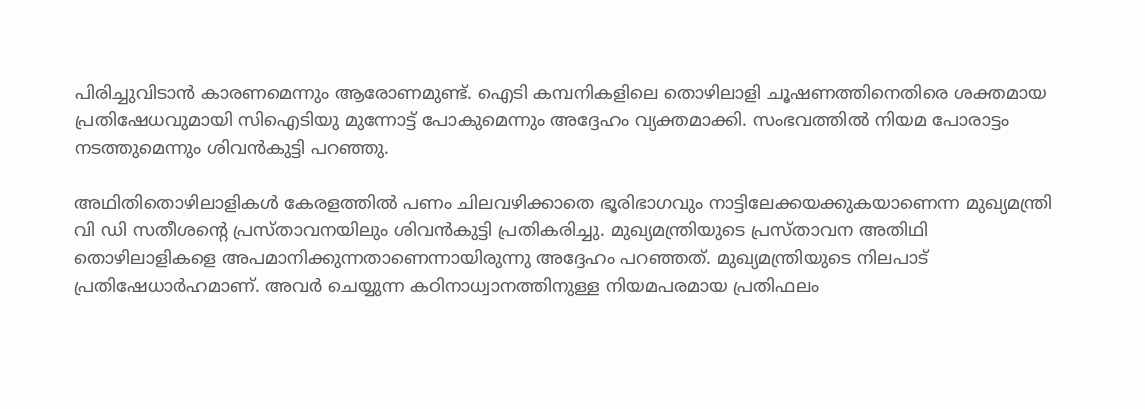പിരിച്ചുവിടാന്‍ കാരണമെന്നും ആരോണമുണ്ട്. ഐടി കമ്പനികളിലെ തൊഴിലാളി ചൂഷണത്തിനെതിരെ ശക്തമായ പ്രതിഷേധവുമായി സിഐടിയു മുന്നോട്ട് പോകുമെന്നും അദ്ദേഹം വ്യക്തമാക്കി. സംഭവത്തില്‍ നിയമ പോരാട്ടം നടത്തുമെന്നും ശിവന്‍കുട്ടി പറഞ്ഞു.

അഥിതിതൊഴിലാളികള്‍ കേരളത്തില്‍ പണം ചിലവഴിക്കാതെ ഭൂരിഭാഗവും നാട്ടിലേക്കയക്കുകയാണെന്ന മുഖ്യമന്ത്രി വി ഡി സതീശന്റെ പ്രസ്താവനയിലും ശിവന്‍കുട്ടി പ്രതികരിച്ചു. മുഖ്യമന്ത്രിയുടെ പ്രസ്താവന അതിഥി തൊഴിലാളികളെ അപമാനിക്കുന്നതാണെന്നായിരുന്നു അദ്ദേഹം പറഞ്ഞത്. മുഖ്യമന്ത്രിയുടെ നിലപാട് പ്രതിഷേധാര്‍ഹമാണ്. അവര്‍ ചെയ്യുന്ന കഠിനാധ്വാനത്തിനുള്ള നിയമപരമായ പ്രതിഫലം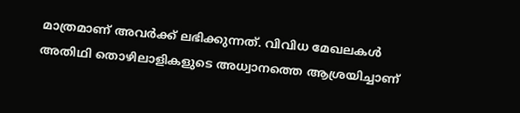മാത്രമാണ് അവര്‍ക്ക് ലഭിക്കുന്നത്. വിവിധ മേഖലകള്‍ അതിഥി തൊഴിലാളികളുടെ അധ്വാനത്തെ ആശ്രയിച്ചാണ്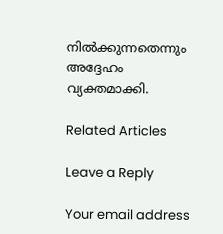നില്‍ക്കുന്നതെന്നും അദ്ദേഹം വ്യക്തമാക്കി.

Related Articles

Leave a Reply

Your email address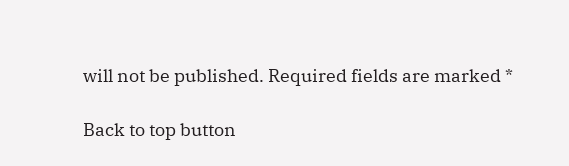will not be published. Required fields are marked *

Back to top button